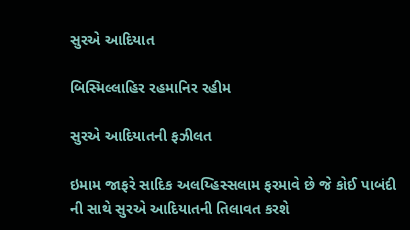સુરએ આદિયાત

બિસ્મિલ્લાહિર રહમાનિર રહીમ

સુરએ આદિયાતની ફઝીલત

ઇમામ જાફરે સાદિક અલય્હિસ્સલામ ફરમાવે છે જે કોઈ પાબંદી ની સાથે સુરએ આદિયાતની તિલાવત કરશે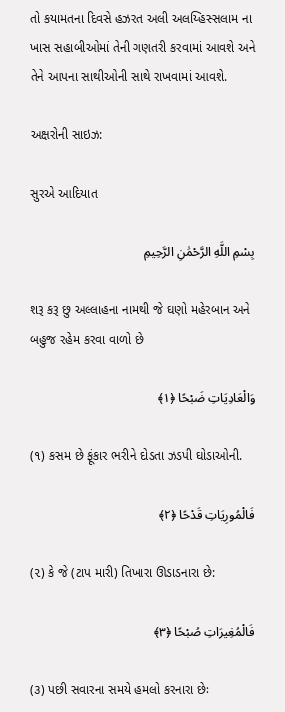તો કયામતના દિવસે હઝરત અલી અલય્હિસ્સલામ ના ખાસ સહાબીઓમાં તેની ગણતરી કરવામાં આવશે અને તેને આપના સાથીઓની સાથે રાખવામાં આવશે.

અક્ષરોની સાઇઝ:

સુરએ આદિયાત

بِسْمِ اللَّهِ الرَّحْمَٰنِ الرَّحِيمِ

શરૂ કરૂ છુ અલ્લાહના નામથી જે ઘણો મહેરબાન અને બહુજ રહેમ કરવા વાળો છે

وَالْعَادِيَاتِ ضَبْحًا ﴿١﴾

(૧) કસમ છે ફૂંકાર ભરીને દોડતા ઝડપી ઘોડાઓની.

فَالْمُورِيَاتِ قَدْحًا ﴿٢﴾

(૨) કે જે (ટાપ મારી) તિખારા ઊડાડનારા છે:

فَالْمُغِيرَاتِ صُبْحًا ﴿٣﴾

(૩) પછી સવારના સમયે હમલો કરનારા છેઃ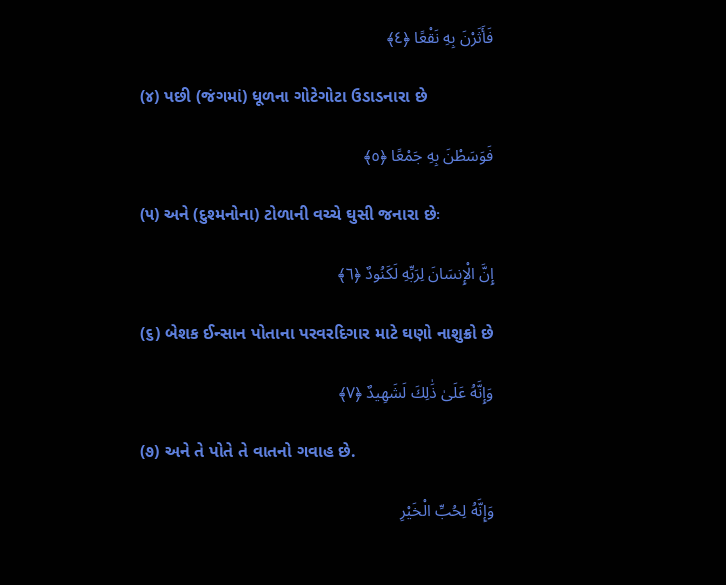فَأَثَرْنَ بِهِ نَقْعًا ﴿٤﴾

(૪) પછી (જંગમાં) ધૂળના ગોટેગોટા ઉડાડનારા છે

فَوَسَطْنَ بِهِ جَمْعًا ﴿٥﴾

(૫) અને (દુશ્મનોના) ટોળાની વચ્ચે ઘુસી જનારા છેઃ

إِنَّ الْإِنسَانَ لِرَبِّهِ لَكَنُودٌ ﴿٦﴾

(૬) બેશક ઈન્સાન પોતાના પરવરદિગાર માટે ઘણો નાશુક્રો છે

وَإِنَّهُ عَلَىٰ ذَٰلِكَ لَشَهِيدٌ ﴿٧﴾

(૭) અને તે પોતે તે વાતનો ગવાહ છે.

وَإِنَّهُ لِحُبِّ الْخَيْرِ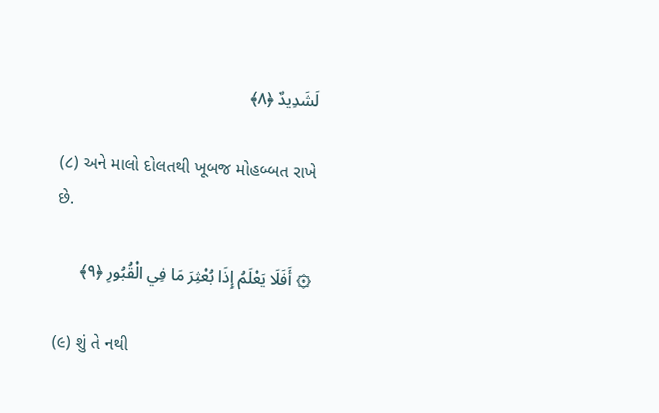لَشَدِيدٌ ﴿٨﴾

(૮) અને માલો દોલતથી ખૂબજ મોહબ્બત રાખે છે.

۞ أَفَلَا يَعْلَمُ إِذَا بُعْثِرَ مَا فِي الْقُبُورِ ﴿٩﴾

(૯) શું તે નથી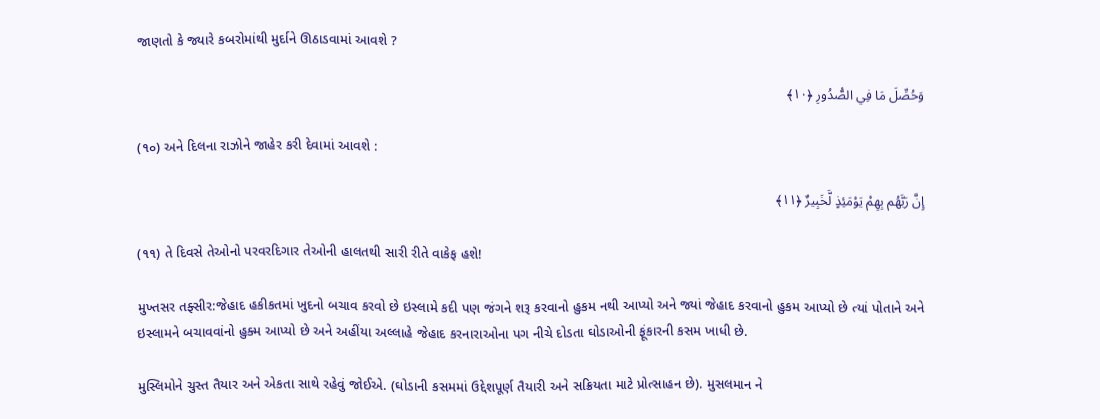જાણતો કે જ્યારે કબરોમાંથી મુર્દાને ઊઠાડવામાં આવશે ?

وَحُصِّلَ مَا فِي الصُّدُورِ ﴿١٠﴾

(૧૦) અને દિલના રાઝોને જાહેર કરી દેવામાં આવશે :

إِنَّ رَبَّهُم بِهِمْ يَوْمَئِذٍ لَّخَبِيرٌ ﴿١١﴾

(૧૧) તે દિવસે તેઓનો પરવરદિગાર તેઓની હાલતથી સારી રીતે વાકેફ હશે!

મુખ્તસર તફ્સીર:જેહાદ હકીકતમાં ખુદનો બચાવ કરવો છે ઇસ્લામે કદી પણ જંગને શરૂ કરવાનો હુકમ નથી આપ્યો અને જ્યાં જેહાદ કરવાનો હુકમ આપ્યો છે ત્યાં પોતાને અને ઇસ્લામને બચાવવાંનો હુક્મ આપ્યો છે અને અહીંયા અલ્લાહે જેહાદ કરનારાઓના પગ નીચે દોડતા ઘોડાઓની ફૂંકારની કસમ ખાધી છે.

મુસ્લિમોને ચુસ્ત તૈયાર અને એકતા સાથે રહેવું જોઈએ. (ઘોડાની કસમમાં ઉદ્દેશપૂર્ણ તૈયારી અને સક્રિયતા માટે પ્રોત્સાહન છે). મુસલમાન ને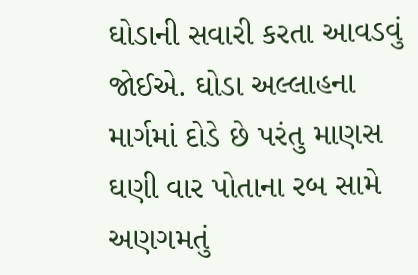ઘોડાની સવારી કરતા આવડવું જોઈએ. ઘોડા અલ્લાહના માર્ગમાં દોડે છે પરંતુ માણસ ઘણી વાર પોતાના રબ સામે અણગમતું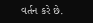વર્તન કરે છે.